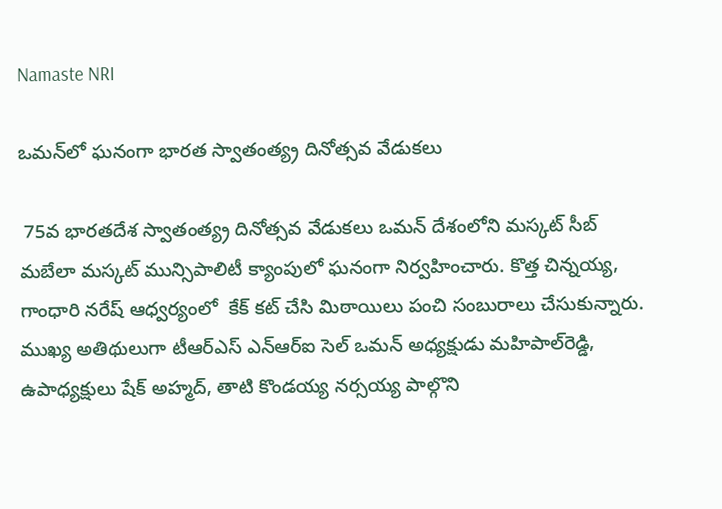Namaste NRI

ఒమన్‌లో ఘనంగా భారత స్వాతంత్య్ర దినోత్సవ వేడుకలు

 75వ భారతదేశ స్వాతంత్య్ర దినోత్సవ వేడుకలు ఒమన్‌ దేశంలోని మస్కట్‌ సీబ్‌ మబేలా మస్కట్‌ మున్సిపాలిటీ క్యాంపులో ఘనంగా నిర్వహించారు. కొత్త చిన్నయ్య, గాంధారి నరేష్‌ ఆధ్వర్యంలో  కేక్‌ కట్‌ చేసి మిఠాయిలు పంచి సంబురాలు చేసుకున్నారు. ముఖ్య అతిథులుగా టీఆర్‌ఎస్‌ ఎన్‌ఆర్‌ఐ సెల్‌ ఒమన్‌ అధ్యక్షుడు మహిపాల్‌రెడ్డి, ఉపాధ్యక్షులు షేక్‌ అహ్మద్‌, తాటి కొండయ్య నర్సయ్య పాల్గొని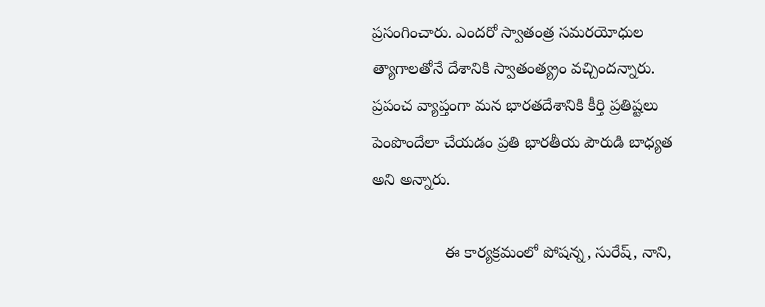ప్రసంగించారు. ఎందరో స్వాతంత్ర సమరయోధుల త్యాగాలతోనే దేశానికి స్వాతంత్య్రం వచ్చిందన్నారు.  ప్రపంచ వ్యాప్తంగా మన భారతదేశానికి కీర్తి ప్రతిష్టలు పెంపొందేలా చేయడం ప్రతి భారతీయ పౌరుడి బాధ్యత అని అన్నారు.

                ఈ కార్యక్రమంలో పోషన్న, సురేష్‌, నాని,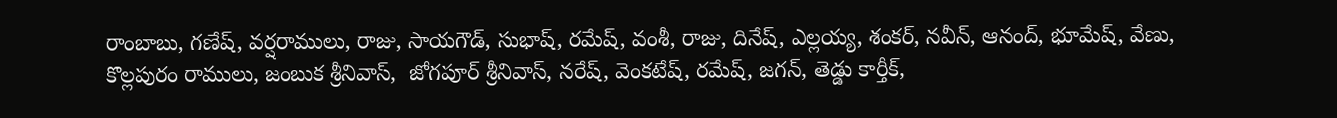రాంబాబు, గణేష్‌, వర్షరాములు, రాజు, సాయగౌడ్‌, సుభాష్‌, రమేష్‌, వంశీ, రాజు, దినేష్‌, ఎల్లయ్య, శంకర్‌, నవీన్‌, ఆనంద్‌, భూమేష్‌, వేణు, కొల్లపురం రాములు, జంబుక శ్రీనివాస్‌,  జోగపూర్‌ శ్రీనివాస్‌, నరేష్‌, వెంకటేష్‌, రమేష్‌, జగన్‌, తెడ్డు కార్తీక్‌,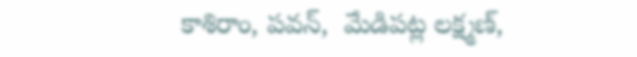కాశిరాం, పవన్‌,  మేడిపట్ల లక్ష్మణ్‌,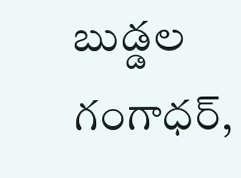బుడ్డల గంగాధర్‌,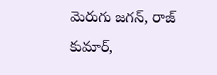మెరుగు జగన్‌, రాజ్‌ కుమార్‌,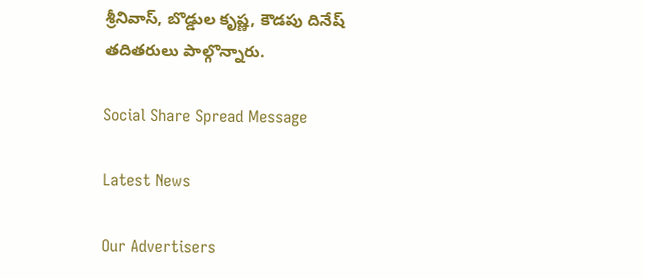శ్రీనివాస్‌, బొడ్డుల కృష్ణ, కౌడపు దినేష్‌ తదితరులు పాల్గొన్నారు.

Social Share Spread Message

Latest News

Our Advertisers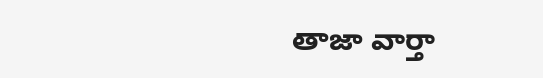తాజా వార్తా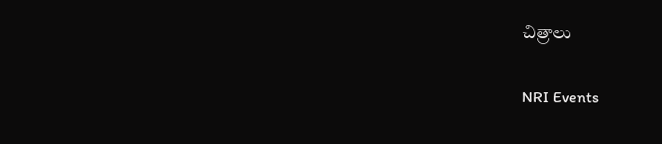చిత్రాలు

NRI Events